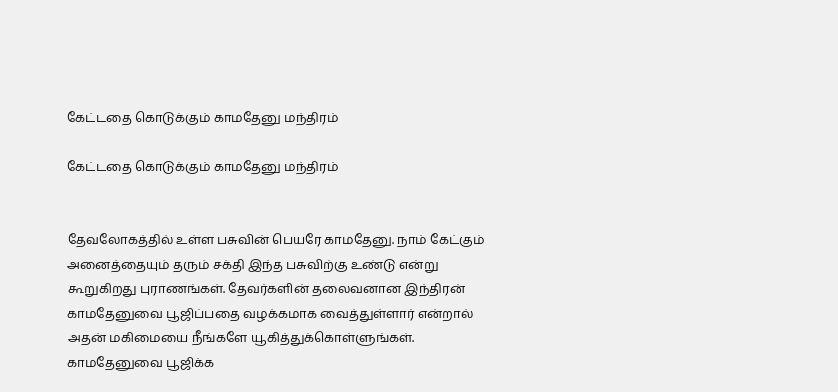கேட்டதை கொடுக்கும் காமதேனு மந்திரம்

கேட்டதை கொடுக்கும் காமதேனு மந்திரம்


தேவலோகத்தில் உள்ள பசுவின் பெயரே காமதேனு. நாம் கேட்கும் அனைத்தையும் தரும் சக்தி இந்த பசுவிற்கு உண்டு என்று கூறுகிறது புராணங்கள். தேவர்களின் தலைவனான இந்திரன் காமதேனுவை பூஜிப்பதை வழக்கமாக வைத்துள்ளார் என்றால் அதன் மகிமையை நீங்களே யூகித்துக்கொள்ளுங்கள். காமதேனுவை பூஜிக்க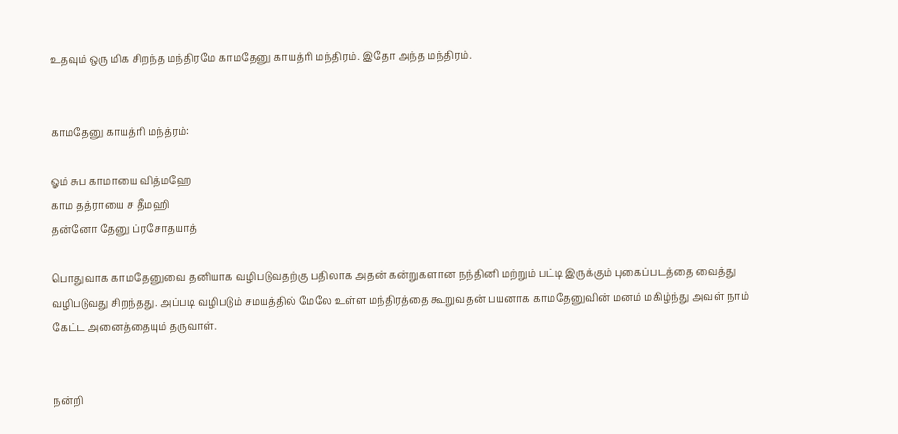உதவும் ஒரு மிக சிறந்த மந்திரமே காமதேனு காயத்ரி மந்திரம். இதோ அந்த மந்திரம்.


காமதேனு காயத்ரி மந்த்ரம்:

ஓம் சுப காமாயை வித்மஹே
காம தத்ராயை ச தீமஹி
தன்னோ தேனு ப்ரசோதயாத்

பொதுவாக காமதேனுவை தனியாக வழிபடுவதற்கு பதிலாக அதன் கன்றுகளான நந்தினி மற்றும் பட்டி இருக்கும் புகைப்படத்தை வைத்து வழிபடுவது சிறந்தது. அப்படி வழிபடும் சமயத்தில் மேலே உள்ள மந்திரத்தை கூறுவதன் பயனாக காமதேனுவின் மனம் மகிழ்ந்து அவள் நாம் கேட்ட அனைத்தையும் தருவாள்.


நன்றி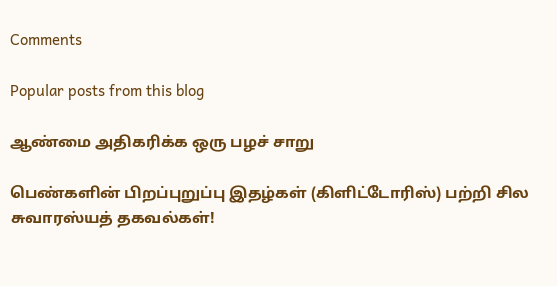Comments

Popular posts from this blog

ஆண்மை அதிகரிக்க ஒரு பழச் சாறு

பெண்களின் பிறப்புறுப்பு இதழ்கள் (கிளிட்டோரிஸ்) பற்றி சில‌ சுவாரஸ்யத் தகவல்கள்!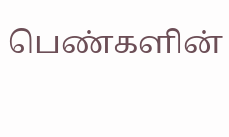பெண்களின்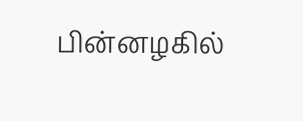பின்னழகில்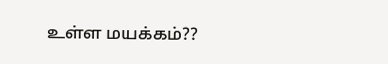உள்ள மயக்கம்??